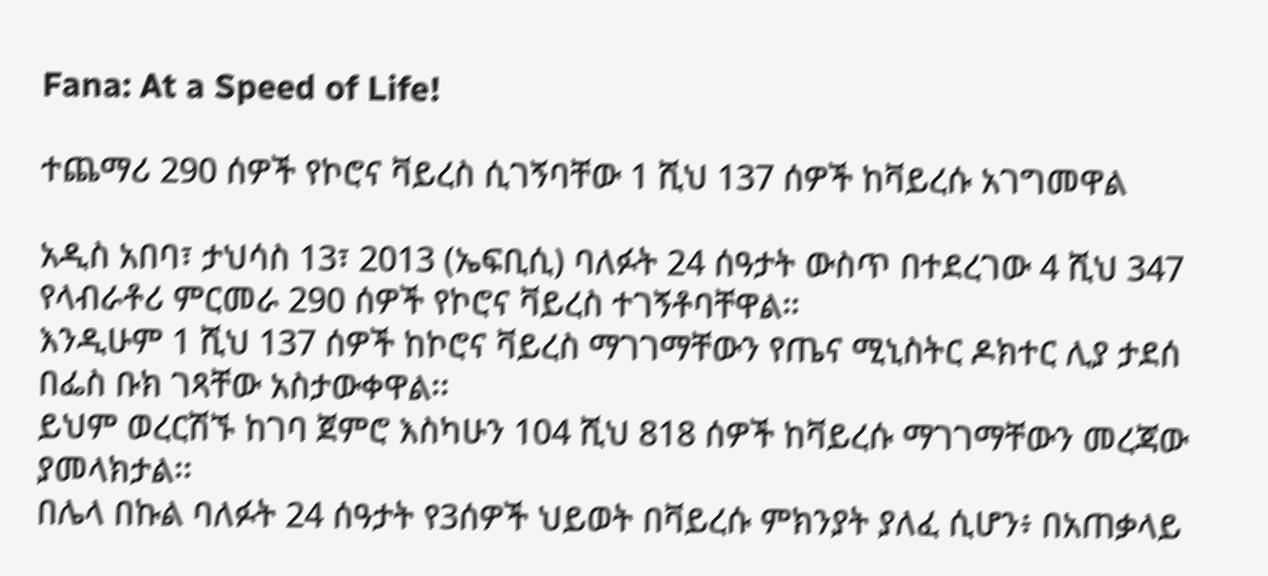Fana: At a Speed of Life!

ተጨማሪ 290 ሰዎች የኮሮና ቫይረስ ሲገኝባቸው 1 ሺህ 137 ሰዎች ከቫይረሱ አገግመዋል

አዲስ አበባ፣ ታህሳስ 13፣ 2013 (ኤፍቢሲ) ባለፉት 24 ሰዓታት ውስጥ በተደረገው 4 ሺህ 347 የላብራቶሪ ምርመራ 290 ሰዎች የኮሮና ቫይረስ ተገኝቶባቸዋል።
እንዲሁም 1 ሺህ 137 ሰዎች ከኮሮና ቫይረስ ማገገማቸውን የጤና ሚኒስትር ዶክተር ሊያ ታደሰ በፌስ ቡክ ገጻቸው አስታውቀዋል፡፡
ይህም ወረርሽኙ ከገባ ጀምሮ እስካሁን 104 ሺህ 818 ሰዎች ከቫይረሱ ማገገማቸውን መረጃው ያመላክታል፡፡
በሌላ በኩል ባለፉት 24 ሰዓታት የ3ሰዎች ህይወት በቫይረሱ ምክንያት ያለፈ ሲሆን፥ በአጠቃላይ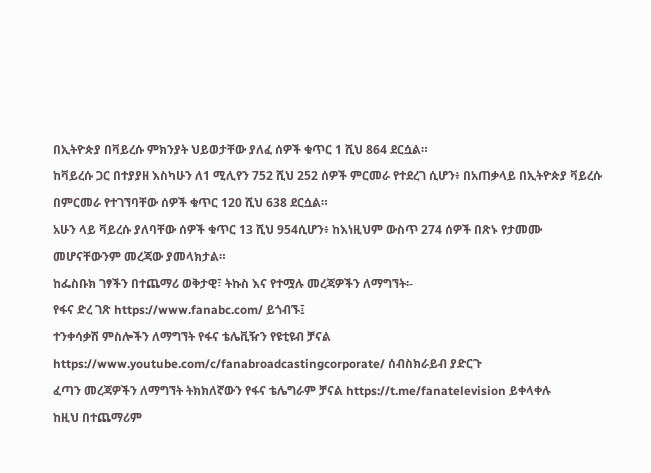በኢትዮጵያ በቫይረሱ ምክንያት ህይወታቸው ያለፈ ሰዎች ቁጥር 1 ሺህ 864 ደርሷል።
ከቫይረሱ ጋር በተያያዘ እስካሁን ለ1 ሚሊየን 752 ሺህ 252 ሰዎች ምርመራ የተደረገ ሲሆን፥ በአጠቃላይ በኢትዮጵያ ቫይረሱ በምርመራ የተገኘባቸው ሰዎች ቁጥር 120 ሺህ 638 ደርሷል።
አሁን ላይ ቫይረሱ ያለባቸው ሰዎች ቁጥር 13 ሺህ 954ሲሆን፥ ከእነዚህም ውስጥ 274 ሰዎች በጽኑ የታመሙ መሆናቸውንም መረጃው ያመላክታል።
ከፌስቡክ ገፃችን በተጨማሪ ወቅታዊ፣ ትኩስ እና የተሟሉ መረጃዎችን ለማግኘት፡-
የፋና ድረ ገጽ https://www.fanabc.com/ ይጎብኙ፤
ተንቀሳቃሽ ምስሎችን ለማግኘት የፋና ቴሌቪዥን የዩቲዩብ ቻናል https://www.youtube.com/c/fanabroadcastingcorporate/ ሰብስክራይብ ያድርጉ
ፈጣን መረጃዎችን ለማግኘት ትክክለኛውን የፋና ቴሌግራም ቻናል https://t.me/fanatelevision ይቀላቀሉ
ከዚህ በተጨማሪም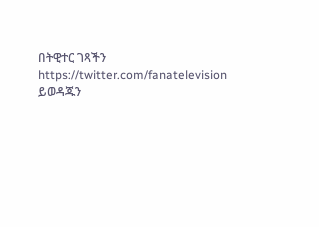በትዊተር ገጻችን https://twitter.com/fanatelevision ይወዳጁን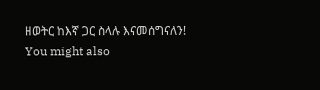ዘወትር ከእኛ ጋር ስላሉ እናመሰግናለን!
You might also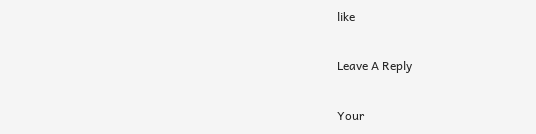like

Leave A Reply

Your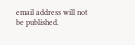email address will not be published.